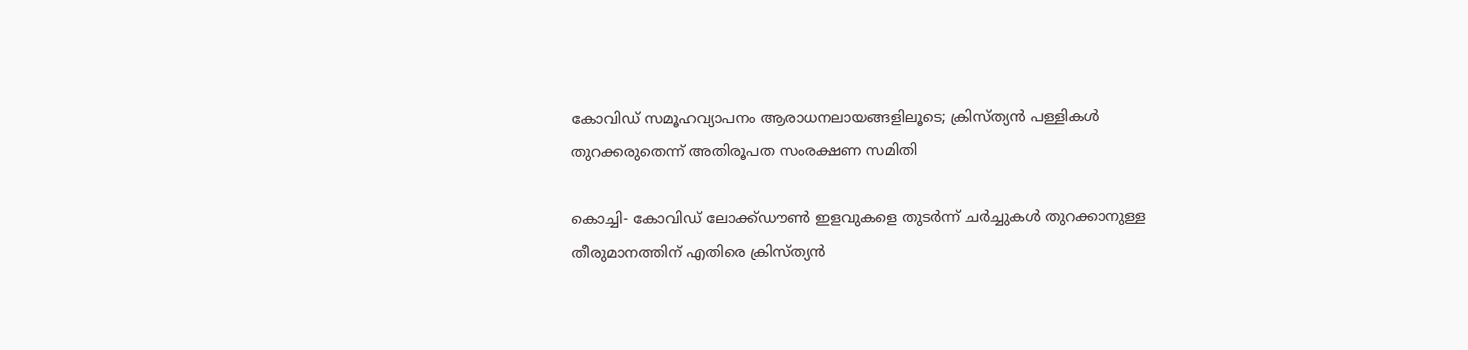കോവിഡ് സമൂഹവ്യാപനം ആരാധനലായങ്ങളിലൂടെ; ക്രിസ്ത്യന്‍ പള്ളികള്‍ തുറക്കരുതെന്ന് അതിരൂപത സംരക്ഷണ സമിതി

കൊച്ചി- കോവിഡ് ലോക്ക്ഡൗണ്‍ ഇളവുകളെ തുടര്‍ന്ന് ചര്‍ച്ചുകള്‍ തുറക്കാനുള്ള തീരുമാനത്തിന് എതിരെ ക്രിസ്ത്യന്‍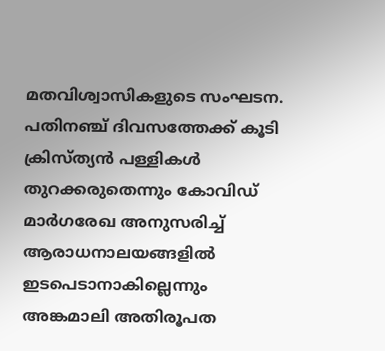മതവിശ്വാസികളുടെ സംഘടന. പതിനഞ്ച് ദിവസത്തേക്ക് കൂടി ക്രിസ്ത്യന്‍ പള്ളികള്‍ തുറക്കരുതെന്നും കോവിഡ് മാര്‍ഗരേഖ അനുസരിച്ച് ആരാധനാലയങ്ങളില്‍ ഇടപെടാനാകില്ലെന്നും അങ്കമാലി അതിരൂപത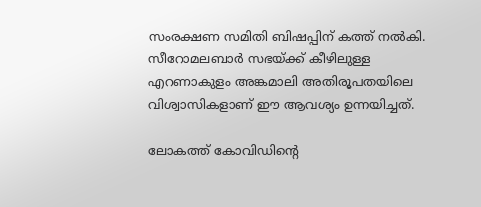സംരക്ഷണ സമിതി ബിഷപ്പിന് കത്ത് നല്‍കി. സീറോമലബാര്‍ സഭയ്ക്ക് കീഴിലുള്ള എറണാകുളം അങ്കമാലി അതിരൂപതയിലെ വിശ്വാസികളാണ് ഈ ആവശ്യം ഉന്നയിച്ചത്.

ലോകത്ത് കോവിഡിന്റെ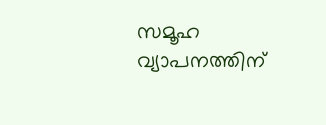സമൂഹ വ്യാപനത്തിന്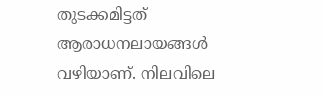തുടക്കമിട്ടത് ആരാധനലായങ്ങള്‍ വഴിയാണ്. നിലവിലെ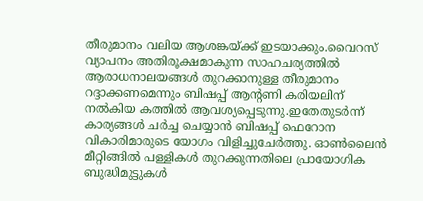തീരുമാനം വലിയ ആശങ്കയ്ക്ക് ഇടയാക്കും.വൈറസ് വ്യാപനം അതിരൂക്ഷമാകുന്ന സാഹചര്യത്തില്‍ ആരാധനാലയങ്ങള്‍ തുറക്കാനുള്ള തീരുമാനം റദ്ദാക്കണമെന്നും ബിഷപ്പ് ആന്റണി കരിയലിന് നല്‍കിയ കത്തില്‍ ആവശ്യപ്പെടുന്നു.ഇതേതുടര്‍ന്ന് കാര്യങ്ങള്‍ ചര്‍ച്ച ചെയ്യാന്‍ ബിഷപ്പ് ഫെറോന വികാരിമാരുടെ യോഗം വിളിച്ചുചേര്‍ത്തു. ഓണ്‍ലൈന്‍ മീറ്റിങ്ങില്‍ പള്ളികള്‍ തുറക്കുന്നതിലെ പ്രായോഗിക ബുദ്ധിമുട്ടുകള്‍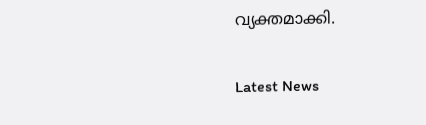വ്യക്തമാക്കി.


Latest News